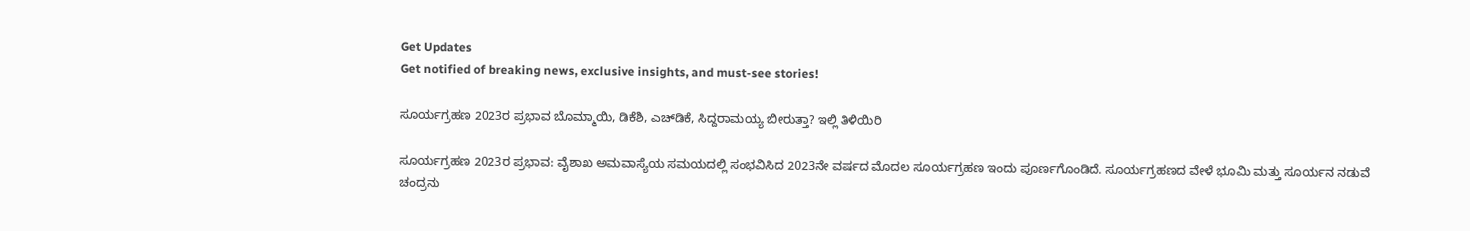Get Updates
Get notified of breaking news, exclusive insights, and must-see stories!

ಸೂರ್ಯಗ್ರಹಣ 2023ರ ಪ್ರಭಾವ ಬೊಮ್ಮಾಯಿ, ಡಿಕೆಶಿ, ಎಚ್‌ಡಿಕೆ, ಸಿದ್ದರಾಮಯ್ಯ ಬೀರುತ್ತಾ? ಇಲ್ಲಿ ತಿಳಿಯಿರಿ

ಸೂರ್ಯಗ್ರಹಣ 2023ರ ಪ್ರಭಾವ: ವೈಶಾಖ ಅಮವಾಸ್ಯೆಯ ಸಮಯದಲ್ಲಿ ಸಂಭವಿಸಿದ 2023ನೇ ವರ್ಷದ ಮೊದಲ ಸೂರ್ಯಗ್ರಹಣ ಇಂದು ಪೂರ್ಣಗೊಂಡಿದೆ. ಸೂರ್ಯಗ್ರಹಣದ ವೇಳೆ ಭೂಮಿ ಮತ್ತು ಸೂರ್ಯನ ನಡುವೆ ಚಂದ್ರನು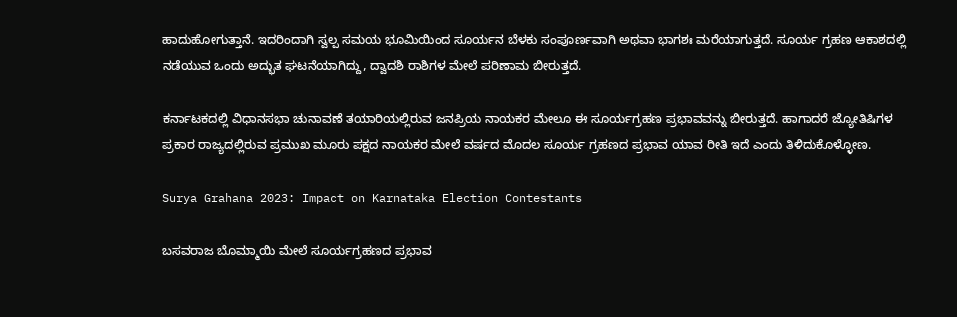ಹಾದುಹೋಗುತ್ತಾನೆ. ಇದರಿಂದಾಗಿ ಸ್ವಲ್ಪ ಸಮಯ ಭೂಮಿಯಿಂದ ಸೂರ್ಯನ ಬೆಳಕು ಸಂಪೂರ್ಣವಾಗಿ ಅಥವಾ ಭಾಗಶಃ ಮರೆಯಾಗುತ್ತದೆ. ಸೂರ್ಯ ಗ್ರಹಣ ಆಕಾಶದಲ್ಲಿ ನಡೆಯುವ ಒಂದು ಅದ್ಭುತ ಘಟನೆಯಾಗಿದ್ದು, ದ್ವಾದಶಿ ರಾಶಿಗಳ ಮೇಲೆ ಪರಿಣಾಮ ಬೀರುತ್ತದೆ.

ಕರ್ನಾಟಕದಲ್ಲಿ ವಿಧಾನಸಭಾ ಚುನಾವಣೆ ತಯಾರಿಯಲ್ಲಿರುವ ಜನಪ್ರಿಯ ನಾಯಕರ ಮೇಲೂ ಈ ಸೂರ್ಯಗ್ರಹಣ ಪ್ರಭಾವವನ್ನು ಬೀರುತ್ತದೆ. ಹಾಗಾದರೆ ಜ್ಯೋತಿಷಿಗಳ ಪ್ರಕಾರ ರಾಜ್ಯದಲ್ಲಿರುವ ಪ್ರಮುಖ ಮೂರು ಪಕ್ಷದ ನಾಯಕರ ಮೇಲೆ ವರ್ಷದ ಮೊದಲ ಸೂರ್ಯ ಗ್ರಹಣದ ಪ್ರಭಾವ ಯಾವ ರೀತಿ ಇದೆ ಎಂದು ತಿಳಿದುಕೊಳ್ಳೋಣ.

Surya Grahana 2023: Impact on Karnataka Election Contestants

ಬಸವರಾಜ ಬೊಮ್ಮಾಯಿ ಮೇಲೆ ಸೂರ್ಯಗ್ರಹಣದ ಪ್ರಭಾವ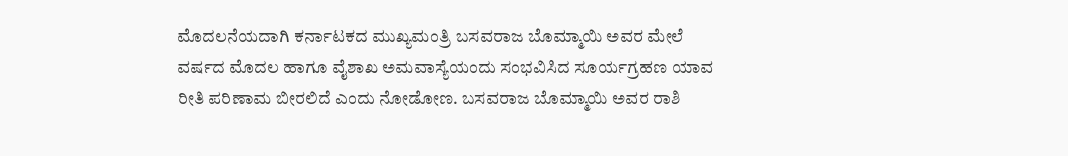ಮೊದಲನೆಯದಾಗಿ ಕರ್ನಾಟಕದ ಮುಖ್ಯಮಂತ್ರಿ ಬಸವರಾಜ ಬೊಮ್ಮಾಯಿ ಅವರ ಮೇಲೆ ವರ್ಷದ ಮೊದಲ ಹಾಗೂ ವೈಶಾಖ ಅಮವಾಸ್ಯೆಯಂದು ಸಂಭವಿಸಿದ ಸೂರ್ಯಗ್ರಹಣ ಯಾವ ರೀತಿ ಪರಿಣಾಮ ಬೀರಲಿದೆ ಎಂದು ನೋಡೋಣ. ಬಸವರಾಜ ಬೊಮ್ಮಾಯಿ ಅವರ ರಾಶಿ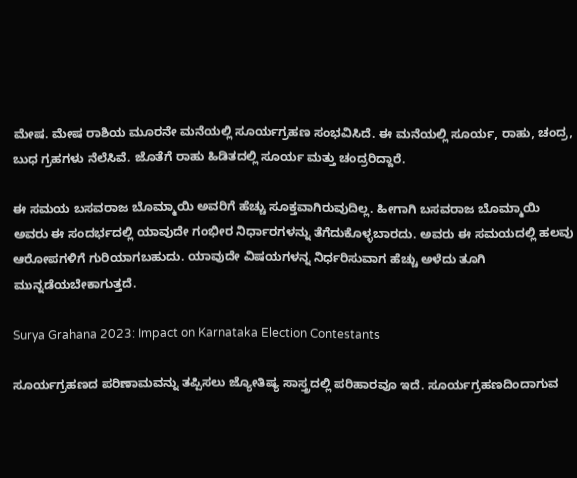ಮೇಷ. ಮೇಷ ರಾಶಿಯ ಮೂರನೇ ಮನೆಯಲ್ಲಿ ಸೂರ್ಯಗ್ರಹಣ ಸಂಭವಿಸಿದೆ. ಈ ಮನೆಯಲ್ಲಿ ಸೂರ್ಯ, ರಾಹು, ಚಂದ್ರ, ಬುಧ ಗ್ರಹಗಳು ನೆಲೆಸಿವೆ. ಜೊತೆಗೆ ರಾಹು ಹಿಡಿತದಲ್ಲಿ ಸೂರ್ಯ ಮತ್ತು ಚಂದ್ರರಿದ್ದಾರೆ.

ಈ ಸಮಯ ಬಸವರಾಜ ಬೊಮ್ಮಾಯಿ ಅವರಿಗೆ ಹೆಚ್ಚು ಸೂಕ್ತವಾಗಿರುವುದಿಲ್ಲ. ಹೀಗಾಗಿ ಬಸವರಾಜ ಬೊಮ್ಮಾಯಿ ಅವರು ಈ ಸಂದರ್ಭದಲ್ಲಿ ಯಾವುದೇ ಗಂಭೀರ ನಿರ್ಧಾರಗಳನ್ನು ತೆಗೆದುಕೊಳ್ಳಬಾರದು. ಅವರು ಈ ಸಮಯದಲ್ಲಿ ಹಲವು ಆರೋಪಗಳಿಗೆ ಗುರಿಯಾಗಬಹುದು. ಯಾವುದೇ ವಿಷಯಗಳನ್ನ ನಿರ್ಧರಿಸುವಾಗ ಹೆಚ್ಚು ಅಳೆದು ತೂಗಿ ಮುನ್ನಡೆಯಬೇಕಾಗುತ್ತದೆ.

Surya Grahana 2023: Impact on Karnataka Election Contestants

ಸೂರ್ಯಗ್ರಹಣದ ಪರಿಣಾಮವನ್ನು ತಪ್ಪಿಸಲು ಜ್ಯೋತಿಷ್ಯ ಸಾಸ್ತ್ರದಲ್ಲಿ ಪರಿಹಾರವೂ ಇದೆ. ಸೂರ್ಯಗ್ರಹಣದಿಂದಾಗುವ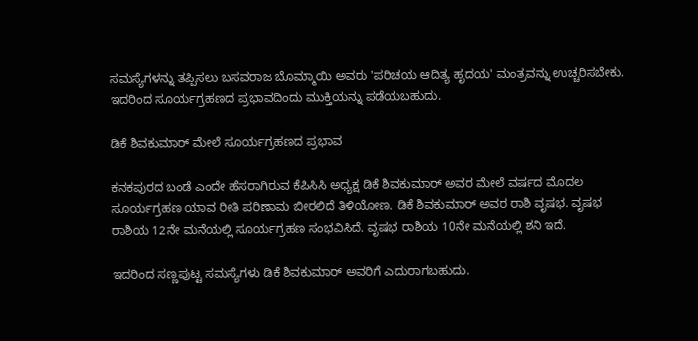ಸಮಸ್ಯೆಗಳನ್ನು ತಪ್ಪಿಸಲು ಬಸವರಾಜ ಬೊಮ್ಮಾಯಿ ಅವರು 'ಪರಿಚಯ ಆದಿತ್ಯ ಹೃದಯ' ಮಂತ್ರವನ್ನು ಉಚ್ಚರಿಸಬೇಕು. ಇದರಿಂದ ಸೂರ್ಯಗ್ರಹಣದ ಪ್ರಭಾವದಿಂದು ಮುಕ್ತಿಯನ್ನು ಪಡೆಯಬಹುದು.

ಡಿಕೆ ಶಿವಕುಮಾರ್ ಮೇಲೆ ಸೂರ್ಯಗ್ರಹಣದ ಪ್ರಭಾವ

ಕನಕಪುರದ ಬಂಡೆ ಎಂದೇ ಹೆಸರಾಗಿರುವ ಕೆಪಿಸಿಸಿ ಅಧ್ಯಕ್ಷ ಡಿಕೆ ಶಿವಕುಮಾರ್ ಅವರ ಮೇಲೆ ವರ್ಷದ ಮೊದಲ ಸೂರ್ಯಗ್ರಹಣ ಯಾವ ರೀತಿ ಪರಿಣಾಮ ಬೀರಲಿದೆ ತಿಳಿಯೋಣ. ಡಿಕೆ ಶಿವಕುಮಾರ್ ಅವರ ರಾಶಿ ವೃಷಭ. ವೃಷಭ ರಾಶಿಯ 12ನೇ ಮನೆಯಲ್ಲಿ ಸೂರ್ಯಗ್ರಹಣ ಸಂಭವಿಸಿದೆ. ವೃಷಭ ರಾಶಿಯ 10ನೇ ಮನೆಯಲ್ಲಿ ಶನಿ ಇದೆ.

ಇದರಿಂದ ಸಣ್ಣಪುಟ್ಟ ಸಮಸ್ಯೆಗಳು ಡಿಕೆ ಶಿವಕುಮಾರ್ ಅವರಿಗೆ ಎದುರಾಗಬಹುದು.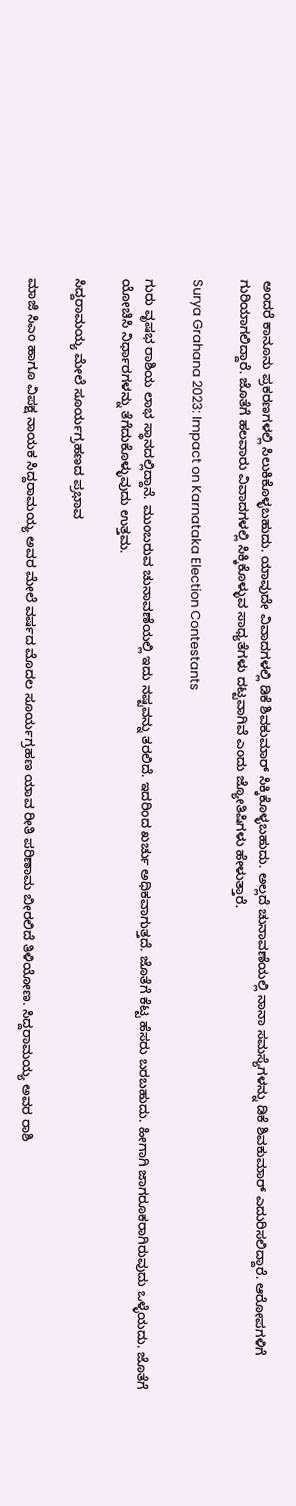ಅಂದರೆ ಕಾನೂನು ಪ್ರಕರಣಗಳಲ್ಲಿ ಸಿಲುಕಿಕೊಳ್ಳಬಹುದು. ಯಾವುದೇ ವಿವಾದಗಳಲ್ಲಿ ಡಿಕೆ ಶಿವಕುಮಾರ್ ಸಿಕ್ಕಿಕೊಳ್ಳಬಹುದು. ಅಲ್ಲದೆ ಚುನಾವಣೆಯಲ್ಲಿ ನಾನಾ ಸಮಸ್ಯೆಗಳನ್ನು ಡಿಕೆ ಶಿವಕುಮಾರ್ ಎದುರಿಸಲಿದ್ದಾರೆ. ಆರೋಪಗಳಿಗೆ ಗುರಿಯಾಗಲಿದ್ದಾರೆ. ಜೊತೆಗೆ ಹಲವಾರು ವಿವಾದಗಳಲ್ಲಿ ಸಿಕ್ಕಿಕೊಳ್ಳುವ ಸಾಧ್ಯತೆಗಳು ದಟ್ಟವಾಗಿವೆ ಎಂದು ಜ್ಯೋತಿಷಿಗಳು ಹೇಳುತ್ತಾರೆ.

Surya Grahana 2023: Impact on Karnataka Election Contestants

ಗುರು ವೃಷಭ ರಾಶಿಯ ಲಾಭ ಸ್ಥಾನದಲ್ಲಿದ್ದಾನೆ. ಮುಂಬರುವ ಚುನಾವಣೆಯಲ್ಲಿ ಇದು ನಷ್ಟವನ್ನು ತರಲಿದೆ. ಇದರಿಂದ ಖರ್ಚು ಅಧಿಕವಾಗುತ್ತದೆ. ಜೊತೆಗೆ ಕೆಟ್ಟ ಹೆಸರು ಬರಬಹುದು. ಹೀಗಾಗಿ ಜಾಗರೂಕರಾಗಿರುವುದು ಒಳ್ಳೆಯದು. ಜೊತೆಗೆ ಯೋಚಿಸಿ ನಿರ್ಧಾರಗಳನ್ನು ತೆಗೆದುಕೊಳ್ಳುವುದು ಉತ್ತಮ.

ಸಿದ್ದರಾಮಯ್ಯ ಮೇಲೆ ಸೂರ್ಯಗ್ರಹಣದ ಪ್ರಭಾವ

ಮಾಜಿ ಸಿಎಂ ಹಾಗೂ ವಿಪಕ್ಷ ನಾಯಕ ಸಿದ್ದರಾಮಯ್ಯ ಅವರ ಮೇಲೆ ವರ್ಷದ ಮೊದಲ ಸೂರ್ಯಗ್ರಹಣ ಯಾವ ರೀತಿ ಪರಿಣಾಮ ಬೀರಲಿದೆ ತಿಳಿಯೋಣ. ಸಿದ್ದರಾಮಯ್ಯ ಅವರ ರಾಶಿ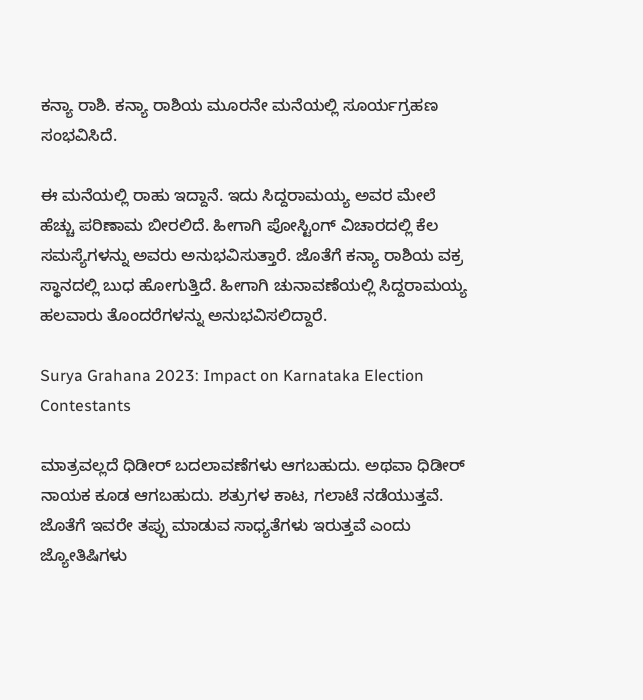ಕನ್ಯಾ ರಾಶಿ. ಕನ್ಯಾ ರಾಶಿಯ ಮೂರನೇ ಮನೆಯಲ್ಲಿ ಸೂರ್ಯಗ್ರಹಣ ಸಂಭವಿಸಿದೆ.

ಈ ಮನೆಯಲ್ಲಿ ರಾಹು ಇದ್ದಾನೆ. ಇದು ಸಿದ್ದರಾಮಯ್ಯ ಅವರ ಮೇಲೆ ಹೆಚ್ಚು ಪರಿಣಾಮ ಬೀರಲಿದೆ. ಹೀಗಾಗಿ ಪೋಸ್ಟಿಂಗ್ ವಿಚಾರದಲ್ಲಿ ಕೆಲ ಸಮಸ್ಯೆಗಳನ್ನು ಅವರು ಅನುಭವಿಸುತ್ತಾರೆ. ಜೊತೆಗೆ ಕನ್ಯಾ ರಾಶಿಯ ವಕ್ರ ಸ್ಥಾನದಲ್ಲಿ ಬುಧ ಹೋಗುತ್ತಿದೆ. ಹೀಗಾಗಿ ಚುನಾವಣೆಯಲ್ಲಿ ಸಿದ್ದರಾಮಯ್ಯ ಹಲವಾರು ತೊಂದರೆಗಳನ್ನು ಅನುಭವಿಸಲಿದ್ದಾರೆ.

Surya Grahana 2023: Impact on Karnataka Election Contestants

ಮಾತ್ರವಲ್ಲದೆ ಧಿಡೀರ್ ಬದಲಾವಣೆಗಳು ಆಗಬಹುದು. ಅಥವಾ ಧಿಡೀರ್ ನಾಯಕ ಕೂಡ ಆಗಬಹುದು. ಶತ್ರುಗಳ ಕಾಟ, ಗಲಾಟೆ ನಡೆಯುತ್ತವೆ. ಜೊತೆಗೆ ಇವರೇ ತಪ್ಪು ಮಾಡುವ ಸಾಧ್ಯತೆಗಳು ಇರುತ್ತವೆ ಎಂದು ಜ್ಯೋತಿಷಿಗಳು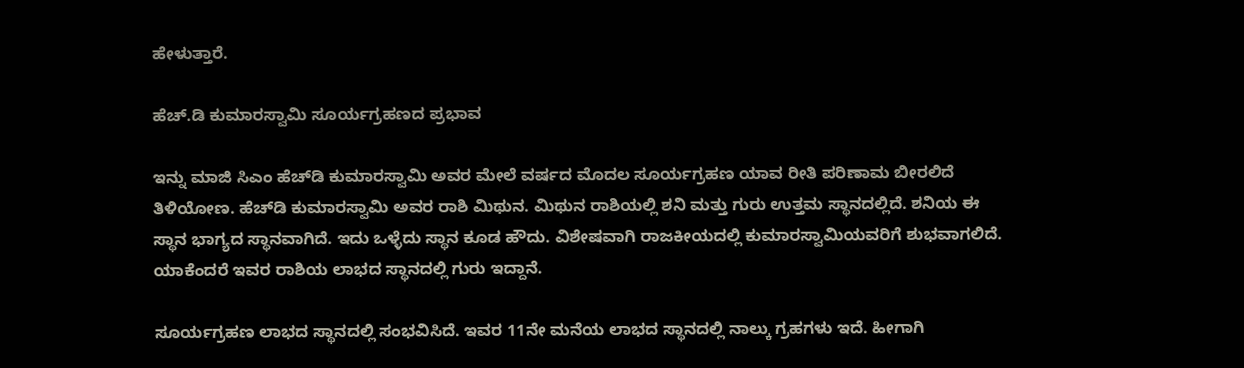ಹೇಳುತ್ತಾರೆ.

ಹೆಚ್.ಡಿ ಕುಮಾರಸ್ವಾಮಿ ಸೂರ್ಯಗ್ರಹಣದ ಪ್ರಭಾವ

ಇನ್ನು ಮಾಜಿ ಸಿಎಂ ಹೆಚ್‌ಡಿ ಕುಮಾರಸ್ವಾಮಿ ಅವರ ಮೇಲೆ ವರ್ಷದ ಮೊದಲ ಸೂರ್ಯಗ್ರಹಣ ಯಾವ ರೀತಿ ಪರಿಣಾಮ ಬೀರಲಿದೆ ತಿಳಿಯೋಣ. ಹೆಚ್‌ಡಿ ಕುಮಾರಸ್ವಾಮಿ ಅವರ ರಾಶಿ ಮಿಥುನ. ಮಿಥುನ ರಾಶಿಯಲ್ಲಿ ಶನಿ ಮತ್ತು ಗುರು ಉತ್ತಮ ಸ್ಥಾನದಲ್ಲಿದೆ. ಶನಿಯ ಈ ಸ್ಥಾನ ಭಾಗ್ಯದ ಸ್ಥಾನವಾಗಿದೆ. ಇದು ಒಳ್ಳೆದು ಸ್ಥಾನ ಕೂಡ ಹೌದು. ವಿಶೇಷವಾಗಿ ರಾಜಕೀಯದಲ್ಲಿ ಕುಮಾರಸ್ವಾಮಿಯವರಿಗೆ ಶುಭವಾಗಲಿದೆ. ಯಾಕೆಂದರೆ ಇವರ ರಾಶಿಯ ಲಾಭದ ಸ್ಥಾನದಲ್ಲಿ ಗುರು ಇದ್ದಾನೆ.

ಸೂರ್ಯಗ್ರಹಣ ಲಾಭದ ಸ್ಥಾನದಲ್ಲಿ ಸಂಭವಿಸಿದೆ. ಇವರ 11ನೇ ಮನೆಯ ಲಾಭದ ಸ್ಥಾನದಲ್ಲಿ ನಾಲ್ಕು ಗ್ರಹಗಳು ಇದೆ. ಹೀಗಾಗಿ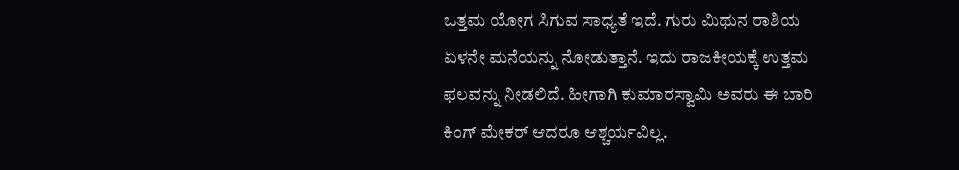ಒತ್ತಮ ಯೋಗ ಸಿಗುವ ಸಾಧ್ಯತೆ ಇದೆ. ಗುರು ಮಿಥುನ ರಾಶಿಯ ಏಳನೇ ಮನೆಯನ್ನು ನೋಡುತ್ತಾನೆ. ಇದು ರಾಜಕೀಯಕ್ಕೆ ಉತ್ತಮ ಫಲವನ್ನು ನೀಡಲಿದೆ. ಹೀಗಾಗಿ ಕುಮಾರಸ್ವಾಮಿ ಅವರು ಈ ಬಾರಿ ಕಿಂಗ್ ಮೇಕರ್ ಆದರೂ ಆಶ್ಚರ್ಯವಿಲ್ಲ.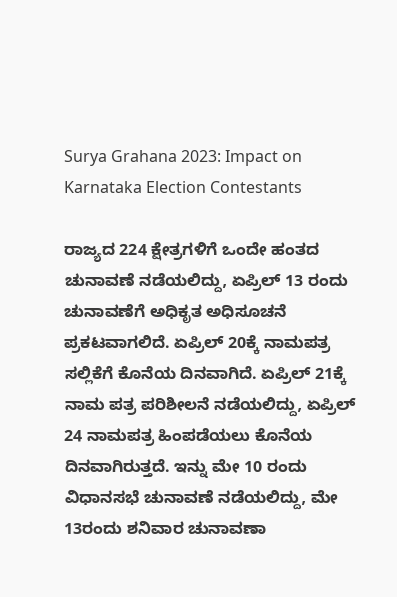Surya Grahana 2023: Impact on Karnataka Election Contestants

ರಾಜ್ಯದ 224 ಕ್ಷೇತ್ರಗಳಿಗೆ ಒಂದೇ ಹಂತದ ಚುನಾವಣೆ ನಡೆಯಲಿದ್ದು, ಏಪ್ರಿಲ್ 13 ರಂದು ಚುನಾವಣೆಗೆ ಅಧಿಕೃತ ಅಧಿಸೂಚನೆ ಪ್ರಕಟವಾಗಲಿದೆ. ಏಪ್ರಿಲ್ 20ಕ್ಕೆ ನಾಮಪತ್ರ ಸಲ್ಲಿಕೆಗೆ ಕೊನೆಯ ದಿನವಾಗಿದೆ. ಏಪ್ರಿಲ್ 21ಕ್ಕೆ ನಾಮ ಪತ್ರ ಪರಿಶೀಲನೆ ನಡೆಯಲಿದ್ದು, ಏಪ್ರಿಲ್ 24 ನಾಮಪತ್ರ ಹಿಂಪಡೆಯಲು ಕೊನೆಯ ದಿನವಾಗಿರುತ್ತದೆ. ಇನ್ನು ಮೇ 10 ರಂದು ವಿಧಾನಸಭೆ ಚುನಾವಣೆ ನಡೆಯಲಿದ್ದು, ಮೇ 13ರಂದು ಶನಿವಾರ ಚುನಾವಣಾ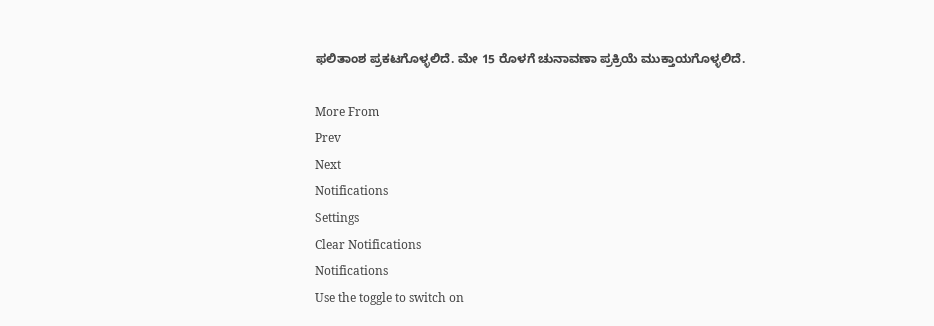ಫಲಿತಾಂಶ ಪ್ರಕಟಗೊಳ್ಳಲಿದೆ. ಮೇ 15 ರೊಳಗೆ ಚುನಾವಣಾ ಪ್ರಕ್ರಿಯೆ ಮುಕ್ತಾಯಗೊಳ್ಳಲಿದೆ.

More From
Prev
Next
Notifications
Settings
Clear Notifications
Notifications
Use the toggle to switch on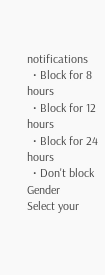notifications
  • Block for 8 hours
  • Block for 12 hours
  • Block for 24 hours
  • Don't block
Gender
Select your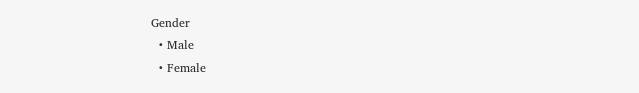Gender
  • Male
  • Female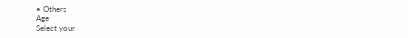• Others
Age
Select your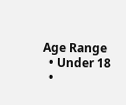Age Range
  • Under 18
  •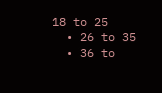18 to 25
  • 26 to 35
  • 36 to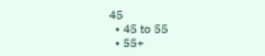45
  • 45 to 55
  • 55+